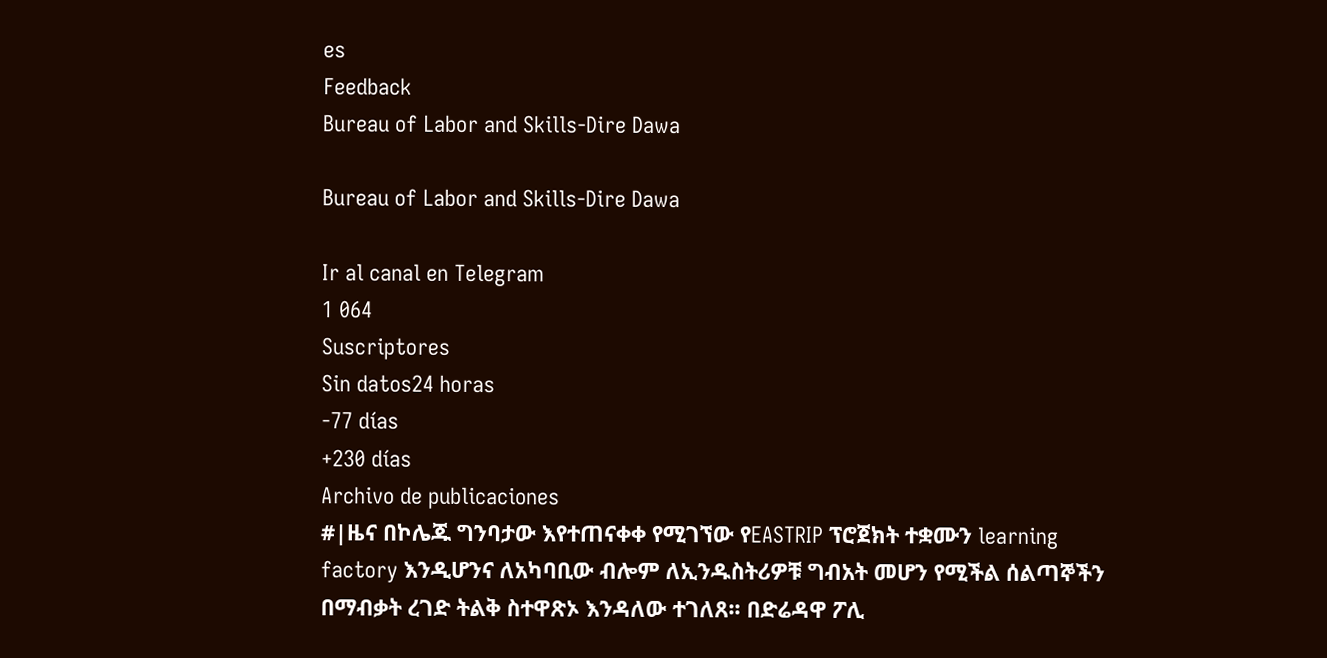es
Feedback
Bureau of Labor and Skills-Dire Dawa

Bureau of Labor and Skills-Dire Dawa

Ir al canal en Telegram
1 064
Suscriptores
Sin datos24 horas
-77 días
+230 días
Archivo de publicaciones
#|ዜና በኮሌጁ ግንባታው እየተጠናቀቀ የሚገኘው የEASTRIP ፕሮጀክት ተቋሙን learning factory እንዲሆንና ለአካባቢው ብሎም ለኢንዱስትሪዎቹ ግብአት መሆን የሚችል ሰልጣኞችን በማብቃት ረገድ ትልቅ ስተዋጽኦ እንዳለው ተገለጸ፡፡ በድሬዳዋ ፖሊ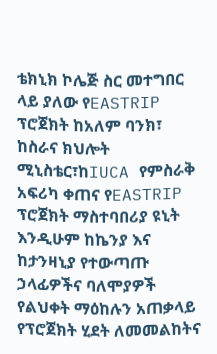ቴክኒክ ኮሌጅ ስር መተግበር ላይ ያለው የEASTRIP ፕሮጀክት ከአለም ባንክ፣ ከስራና ክህሎት ሚኒስቴር፣ከIUCA የምስራቅ አፍሪካ ቀጠና የEASTRIP ፕሮጀክት ማስተባበሪያ ዩኒት እንዲሁም ከኬንያ እና ከታንዛኒያ የተውጣጡ ኃላፊዎችና ባለሞያዎች የልህቀት ማዕከሉን አጠቃላይ የፕሮጀክት ሂደት ለመመልከትና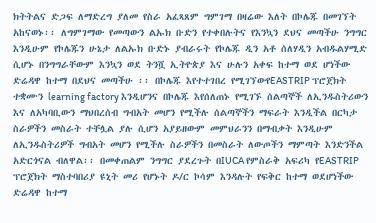ክትትልና ድጋፍ ለማድረግ ያለመ የስራ አፈጻጸም ግምገማ በዛሬው እለት በኮሌጁ በመገኘት አከናወኑ፡፡ ለግምገማው የመጣውን ልኡክ ቡድን የተቀበሉትና የእንኳን ደህና መጣችሁ ንግግር እንዲሁም የኮሌጁን ሁኔታ ለልኡክ ቡድኑ ያብራሩት የኮሌጁ ዲን አቶ ሰለሃዲን አብዱልሃሚድ ሲሆኑ በንግግራቸውም እንኳን ወደ ትንሿ ኢትዮጵያ እና ሁሉን አቀፍ ከተማ ወደ ሆነችው ድሬዳዋ ከተማ በደህና መጣችሁ ፡፡ በኮሌጁ እየተተገበረ የሚገኘውየEASTRIP ፕሮጀክት ተቋሙን learning factory እንዲሆንና በኮሌጁ እየሰለጠኑ የሚገኙ ሰልጣኞች ለኢንዱስትሪውን እና ለአካባቢውን ማህበረሰብ ግብአት መሆን የሚችሉ ሰልጣኞችን ማፍራት እንዲችል በርካታ ስራዎችን መስራት ተቸሏል ያሉ ሲሆን አያይዘውም መምህራንን በማብቃት እንዲሁም ለኢንዱስትሪዎች ግብአት መሆን የሚችሉ ስራዎችን በመስራት ለውጦችን ማምጣት እንድንችል አድርጎናል ብለዋል፡፡ በመቀጠልም ንግግር ያደረጉት በIUCA የምስራቅ አፍሪካ የEASTRIP ፕሮጀክት ማስተባበሪያ ዩኒት መሪ የሆኑት ዶ/ር ኮሳም እንዳሉት የፍቅር ከተማ ወደሆነችው ድሬዳዋ ከተማ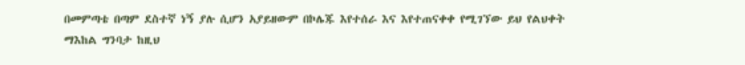በመምጣቴ በጣም ደስተኛ ነኝ ያሉ ሲሆን አያይዘውም በኮሌጁ እየተሰራ እና እየተጠናቀቀ የሚገኘው ይህ የልህቀት ማእከል ግንባታ ከዚህ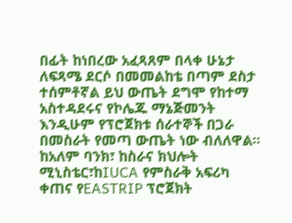በፊት ከነበረው አፈጻጸም በላቀ ሁኔታ ለፍጻሜ ደርሶ በመመልከቴ በጣም ደስታ ተሰምቶኛል ይህ ውጤት ደግሞ የከተማ አስተዳደሩና የኮሌጁ ማኔጅመንት እንዲሁም የፕሮጀክቱ ሰራተኞች በጋራ በመስራት የመጣ ውጤት ነው ብለለዋል፡፡ ከአለም ባንክ፣ ከስራና ክህሎት ሚኒስቴር፣ከIUCA የምስራቅ አፍሪካ ቀጠና የEASTRIP ፕሮጀክት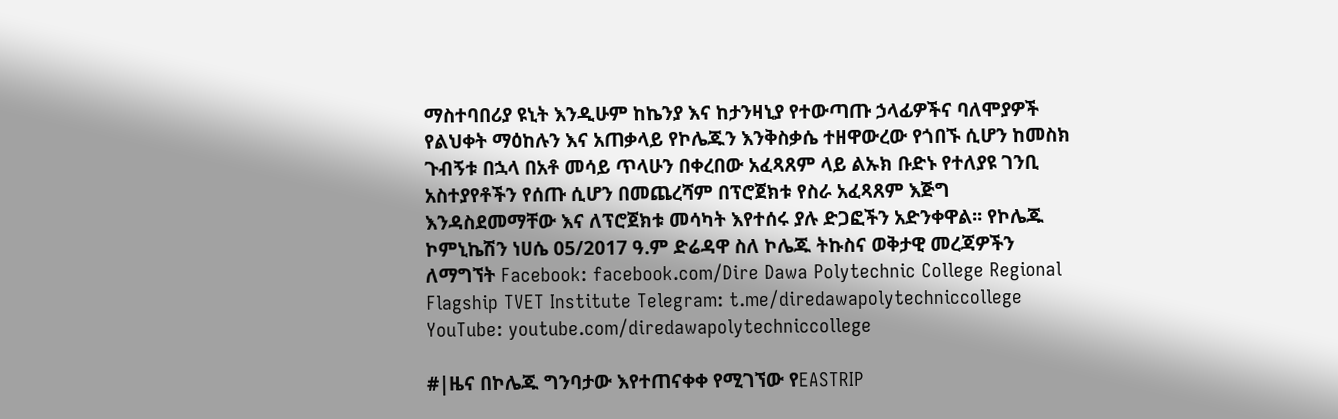ማስተባበሪያ ዩኒት እንዲሁም ከኬንያ እና ከታንዛኒያ የተውጣጡ ኃላፊዎችና ባለሞያዎች የልህቀት ማዕከሉን እና አጠቃላይ የኮሌጁን እንቅስቃሴ ተዘዋውረው የጎበኙ ሲሆን ከመስክ ጉብኝቱ በኋላ በአቶ መሳይ ጥላሁን በቀረበው አፈጻጸም ላይ ልኡክ ቡድኑ የተለያዩ ገንቢ አስተያየቶችን የሰጡ ሲሆን በመጨረሻም በፕሮጀክቱ የስራ አፈጻጸም እጅግ እንዳስደመማቸው እና ለፕሮጀክቱ መሳካት እየተሰሩ ያሉ ድጋፎችን አድንቀዋል፡፡ የኮሌጁ ኮምኒኬሽን ነሀሴ 05/2017 ዓ.ም ድሬዳዋ ስለ ኮሌጁ ትኩስና ወቅታዊ መረጃዎችን ለማግኘት Facebook: facebook.com/Dire Dawa Polytechnic College Regional Flagship TVET Institute Telegram: t.me/diredawapolytechniccollege YouTube: youtube.com/diredawapolytechniccollege

#|ዜና በኮሌጁ ግንባታው እየተጠናቀቀ የሚገኘው የEASTRIP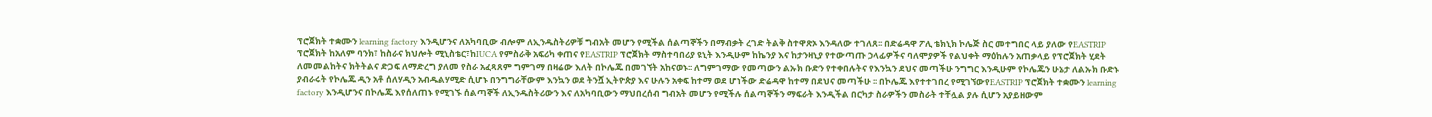ፕሮጀክት ተቋሙን learning factory እንዲሆንና ለአካባቢው ብሎም ለኢንዱስትሪዎቹ ግብአት መሆን የሚችል ሰልጣኞችን በማብቃት ረገድ ትልቅ ስተዋጽኦ እንዳለው ተገለጸ፡፡ በድሬዳዋ ፖሊ ቴክኒክ ኮሌጅ ስር መተግበር ላይ ያለው የEASTRIP ፕሮጀክት ከአለም ባንክ፣ ከስራና ክህሎት ሚኒስቴር፣ከIUCA የምስራቅ አፍሪካ ቀጠና የEASTRIP ፕሮጀክት ማስተባበሪያ ዩኒት እንዲሁም ከኬንያ እና ከታንዛኒያ የተውጣጡ ኃላፊዎችና ባለሞያዎች የልህቀት ማዕከሉን አጠቃላይ የፕሮጀክት ሂደት ለመመልከትና ክትትልና ድጋፍ ለማድረግ ያለመ የስራ አፈጻጸም ግምገማ በዛሬው እለት በኮሌጁ በመገኘት አከናወኑ፡፡ ለግምገማው የመጣውን ልኡክ ቡድን የተቀበሉትና የእንኳን ደህና መጣችሁ ንግግር እንዲሁም የኮሌጁን ሁኔታ ለልኡክ ቡድኑ ያብራሩት የኮሌጁ ዲን አቶ ሰለሃዲን አብዱልሃሚድ ሲሆኑ በንግግራቸውም እንኳን ወደ ትንሿ ኢትዮጵያ እና ሁሉን አቀፍ ከተማ ወደ ሆነችው ድሬዳዋ ከተማ በደህና መጣችሁ ፡፡ በኮሌጁ እየተተገበረ የሚገኘውየEASTRIP ፕሮጀክት ተቋሙን learning factory እንዲሆንና በኮሌጁ እየሰለጠኑ የሚገኙ ሰልጣኞች ለኢንዱስትሪውን እና ለአካባቢውን ማህበረሰብ ግብአት መሆን የሚችሉ ሰልጣኞችን ማፍራት እንዲችል በርካታ ስራዎችን መስራት ተቸሏል ያሉ ሲሆን አያይዘውም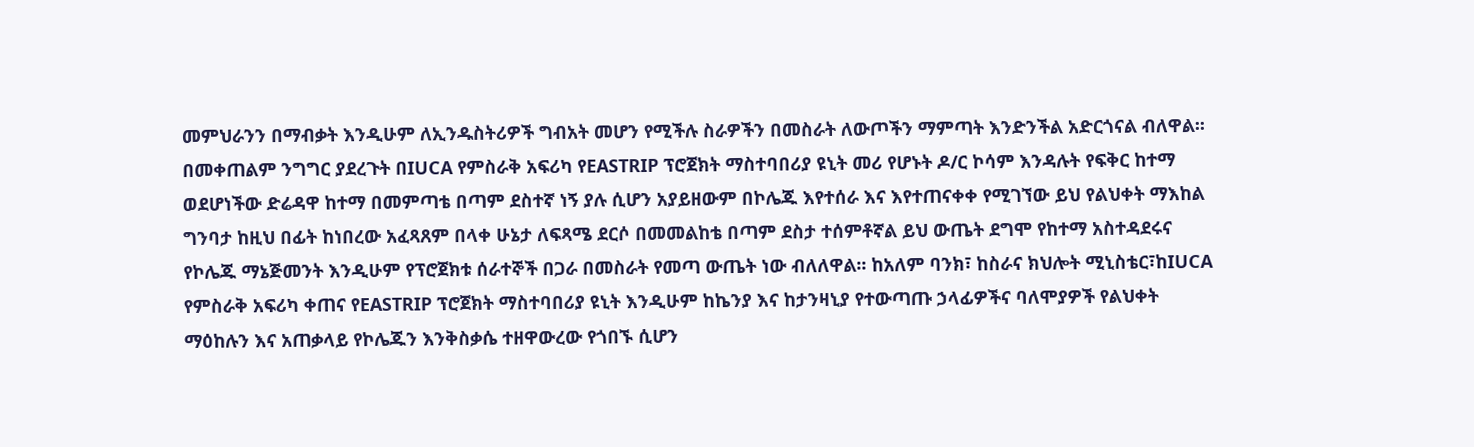መምህራንን በማብቃት እንዲሁም ለኢንዱስትሪዎች ግብአት መሆን የሚችሉ ስራዎችን በመስራት ለውጦችን ማምጣት እንድንችል አድርጎናል ብለዋል፡፡ በመቀጠልም ንግግር ያደረጉት በIUCA የምስራቅ አፍሪካ የEASTRIP ፕሮጀክት ማስተባበሪያ ዩኒት መሪ የሆኑት ዶ/ር ኮሳም እንዳሉት የፍቅር ከተማ ወደሆነችው ድሬዳዋ ከተማ በመምጣቴ በጣም ደስተኛ ነኝ ያሉ ሲሆን አያይዘውም በኮሌጁ እየተሰራ እና እየተጠናቀቀ የሚገኘው ይህ የልህቀት ማእከል ግንባታ ከዚህ በፊት ከነበረው አፈጻጸም በላቀ ሁኔታ ለፍጻሜ ደርሶ በመመልከቴ በጣም ደስታ ተሰምቶኛል ይህ ውጤት ደግሞ የከተማ አስተዳደሩና የኮሌጁ ማኔጅመንት እንዲሁም የፕሮጀክቱ ሰራተኞች በጋራ በመስራት የመጣ ውጤት ነው ብለለዋል፡፡ ከአለም ባንክ፣ ከስራና ክህሎት ሚኒስቴር፣ከIUCA የምስራቅ አፍሪካ ቀጠና የEASTRIP ፕሮጀክት ማስተባበሪያ ዩኒት እንዲሁም ከኬንያ እና ከታንዛኒያ የተውጣጡ ኃላፊዎችና ባለሞያዎች የልህቀት ማዕከሉን እና አጠቃላይ የኮሌጁን እንቅስቃሴ ተዘዋውረው የጎበኙ ሲሆን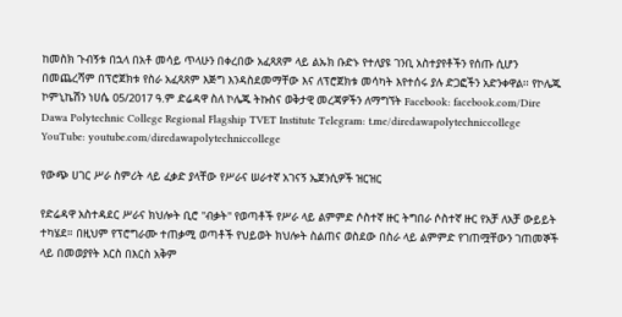ከመስክ ጉብኝቱ በኋላ በአቶ መሳይ ጥላሁን በቀረበው አፈጻጸም ላይ ልኡክ ቡድኑ የተለያዩ ገንቢ አስተያየቶችን የሰጡ ሲሆን በመጨረሻም በፕሮጀክቱ የስራ አፈጻጸም እጅግ እንዳስደመማቸው እና ለፕሮጀክቱ መሳካት እየተሰሩ ያሉ ድጋፎችን አድንቀዋል፡፡ የኮሌጁ ኮምኒኬሽን ነሀሴ 05/2017 ዓ.ም ድሬዳዋ ስለ ኮሌጁ ትኩስና ወቅታዊ መረጃዎችን ለማግኘት Facebook: facebook.com/Dire Dawa Polytechnic College Regional Flagship TVET Institute Telegram: t.me/diredawapolytechniccollege YouTube: youtube.com/diredawapolytechniccollege

የውጭ ሀገር ሥራ ስምሪት ላይ ፈቃድ ያላቸው የሥራና ሠራተኛ አገናኝ ኤጀንሲዎች ዝርዝር

የድሬዳዋ አስተዳደር ሥራና ክህሎት ቢሮ "ብቃት" የወጣቶች የሥራ ላይ ልምምድ ሶስተኛ ዙር ትግበራ ሶስተኛ ዙር የአቻ ለአቻ ውይይት ተካሄደ። በዚህም የፕሮግራሙ ተጠቃሚ ወጣቶች የህይወት ክህሎት ስልጠና ወስደው በስራ ላይ ልምምድ የገጠሟቸውን ገጠመኞች ላይ በመወያየት እርስ በእርስ አቅም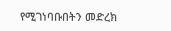የሚገነባቡበትን መድረክ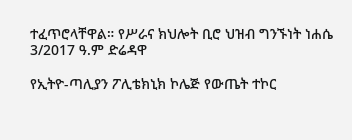ተፈጥሮላቸዋል። የሥራና ክህሎት ቢሮ ህዝብ ግንኙነት ነሐሴ 3/2017 ዓ.ም ድሬዳዋ

የኢትዮ-ጣሊያን ፖሊቴክኒክ ኮሌጅ የውጤት ተኮር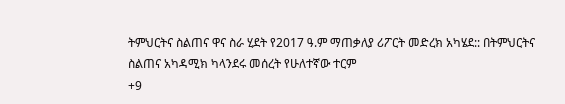ትምህርትና ስልጠና ዋና ስራ ሂደት የ2017 ዓ.ም ማጠቃለያ ሪፖርት መድረክ አካሄደ:: በትምህርትና ስልጠና አካዳሚክ ካላንደሩ መሰረት የሁለተኛው ተርም
+9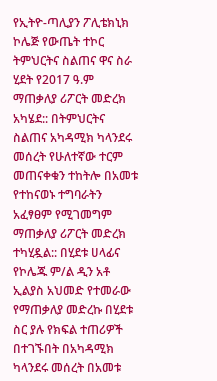የኢትዮ-ጣሊያን ፖሊቴክኒክ ኮሌጅ የውጤት ተኮር ትምህርትና ስልጠና ዋና ስራ ሂደት የ2017 ዓ.ም ማጠቃለያ ሪፖርት መድረክ አካሄደ:: በትምህርትና ስልጠና አካዳሚክ ካላንደሩ መሰረት የሁለተኛው ተርም መጠናቀቁን ተከትሎ በአመቱ የተከናወኑ ተግባራትን አፈፃፀም የሚገመግም ማጠቃለያ ሪፖርት መድረክ ተካሂዷል:: በሂደቱ ሀላፊና የኮሌጁ ም/ል ዲን አቶ ኢልያስ አህመድ የተመራው የማጠቃለያ መድረኩ በሂደቱ ስር ያሉ የክፍል ተጠሪዎች በተገኙበት በአካዳሚክ ካላንደሩ መሰረት በአመቱ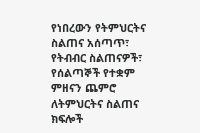የነበረውን የትምህርትና ስልጠና አሰጣጥ፣ የትብብር ስልጠናዎች፣ የሰልጣኞች የተቋም ምዘናን ጨምሮ ለትምህርትና ስልጠና ክፍሎች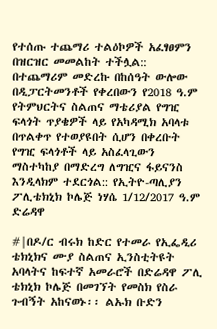የተሰጡ ተጨማሪ ተልዕኮዎች አፈፃፀምን በዝርዝር መመልከት ተችሏል:: በተጨማሪም መድረኩ በከሰዓት ውሎው በዲፓርትመንቶች የቀረበውን የ2018 ዓ.ም የትምህርትና ስልጠና ማቴሪያል የግዢ ፍላጎት ጥያቄዎች ላይ የአካዳሚክ አባላቱ በጥልቀጥ የተወያዩበት ሲሆን በቀረቡት የግዢ ፍላጎቶች ላይ አስፈላጊውን ማስተካከያ በማድረግ ለግዢና ፋይናንስ እንዲላክም ተደርጎል:: የኢትዮ-ጣሊያን ፖሊቴክኒክ ኮሌጅ ነሃሴ 1/12/2017 ዓ.ም ድሬዳዋ

#|በዶ/ር ብሩክ ከድር የተመራ የኢፌዲሪ ቴክኒክና ሙያ ስልጠና ኢንስቲትዩት አባላትና ከፍተኛ አመራሮች በድሬዳዋ ፖሊ ቴክኒክ ኮሌጅ በመገኘት የመስክ የስራ ጉብኝት አከናወኑ፡፡ ልኡክ ቡድን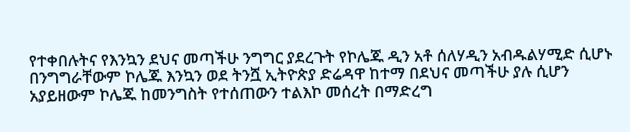የተቀበሉትና የእንኳን ደህና መጣችሁ ንግግር ያደረጉት የኮሌጁ ዲን አቶ ሰለሃዲን አብዱልሃሚድ ሲሆኑ በንግግራቸውም ኮሌጁ እንኳን ወደ ትንሿ ኢትዮጵያ ድሬዳዋ ከተማ በደህና መጣችሁ ያሉ ሲሆን አያይዘውም ኮሌጁ ከመንግስት የተሰጠውን ተልእኮ መሰረት በማድረግ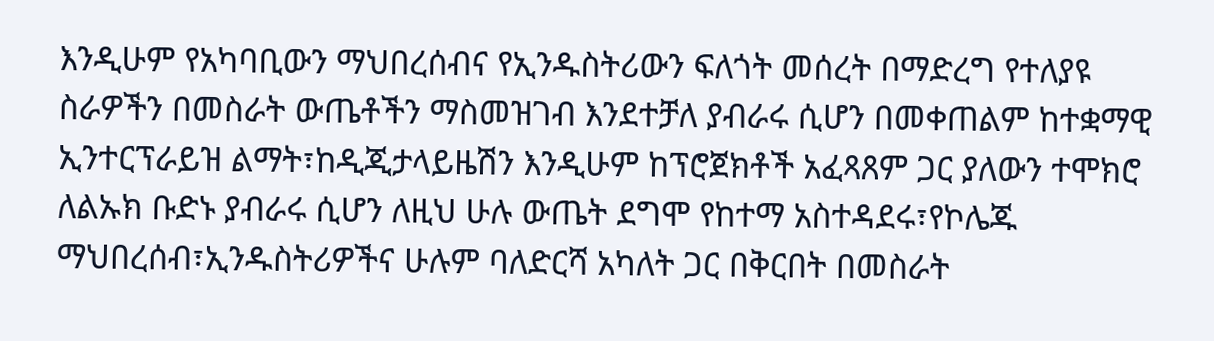እንዲሁም የአካባቢውን ማህበረሰብና የኢንዱስትሪውን ፍለጎት መሰረት በማድረግ የተለያዩ ስራዎችን በመስራት ውጤቶችን ማስመዝገብ እንደተቻለ ያብራሩ ሲሆን በመቀጠልም ከተቋማዊ ኢንተርፕራይዝ ልማት፣ከዲጂታላይዜሽን እንዲሁም ከፕሮጀክቶች አፈጻጸም ጋር ያለውን ተሞክሮ ለልኡክ ቡድኑ ያብራሩ ሲሆን ለዚህ ሁሉ ውጤት ደግሞ የከተማ አስተዳደሩ፣የኮሌጁ ማህበረሰብ፣ኢንዱስትሪዎችና ሁሉም ባለድርሻ አካለት ጋር በቅርበት በመስራት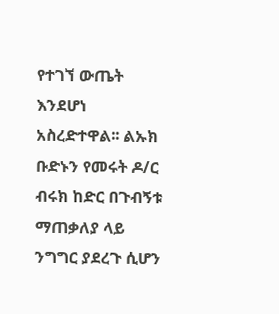የተገኘ ውጤት እንደሆነ አስረድተዋል፡፡ ልኡክ ቡድኑን የመሩት ዶ/ር ብሩክ ከድር በጉብኝቱ ማጠቃለያ ላይ ንግግር ያደረጉ ሲሆን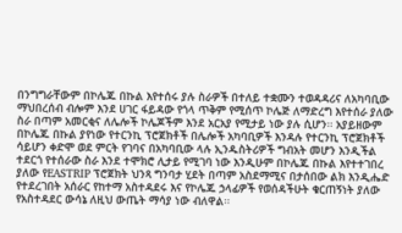በንግግራቸውም በኮሌጁ በኩል እየተሰሩ ያሉ ስራዎች በተለይ ተቋሙን ተወዳዳሪና ለአካባቢው ማህበረሰብ ብሎም እንደ ሀገር ፋይዳው የጎላ ጥቅም የሚሰጥ ኮሌጅ ለማድረግ እየተሰራ ያለው ስራ በጣም አመርቂና ለሌሎች ኮሌጆችም እንደ አርአያ የሚታይ ነው ያሉ ሲሆን፡፡ አያይዘውም በኮሌጁ በኩል ያየነው የተርንኪ ፕሮጀክቶች በሌሎች አካባቢዎች እንዳሉ የተርንኪ ፕሮጀክቶች ሳይሆን ቀድሞ ወደ ምርት የገባና በአካባቢው ላሉ ኢንዱስትሪዎች ግብአት መሆን እንዲችል ተደርጎ የተሰራው ስራ እንደ ተሞክሮ ሊታይ የሚገባ ነው እንዲሁም በኮሌጁ በኩል እየተተገበረ ያለው የEASTRIP ፕሮጀክት ህንጻ ግንባታ ሂደት በጣም አስደማሚና በታሰበው ልክ እንዲሔድ የተደረገበት አሰራር የከተማ አስተዳደሩ እና የኮሌጁ ኃላፊዎች የወሰዳችሁት ቁርጠኝነት ያለው የአስተዳደር ውሳኔ ለዚህ ውጤት ማሳያ ነው ብለዋል፡፡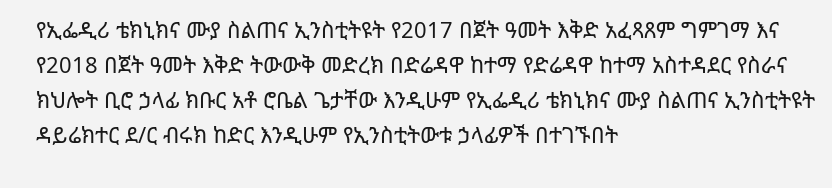የኢፌዲሪ ቴክኒክና ሙያ ስልጠና ኢንስቲትዩት የ2017 በጀት ዓመት እቅድ አፈጻጸም ግምገማ እና የ2018 በጀት ዓመት እቅድ ትውውቅ መድረክ በድሬዳዋ ከተማ የድሬዳዋ ከተማ አስተዳደር የስራና ክህሎት ቢሮ ኃላፊ ክቡር አቶ ሮቤል ጌታቸው እንዲሁም የኢፌዲሪ ቴክኒክና ሙያ ስልጠና ኢንስቲትዩት ዳይሬክተር ደ/ር ብሩክ ከድር እንዲሁም የኢንስቲትውቱ ኃላፊዎች በተገኙበት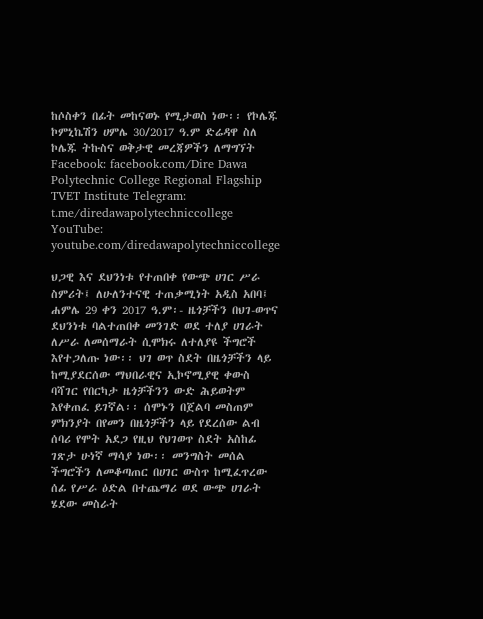ከሶስቀን በፊት መከናወኑ የሚታወስ ነው፡፡ የኮሌጁ ኮምኒኬሽን ሀምሌ 30/2017 ዓ.ም ድሬዳዋ ስለ ኮሌጁ ትኩስና ወቅታዊ መረጃዎችን ለማግኘት Facebook: facebook.com/Dire Dawa Polytechnic College Regional Flagship TVET Institute Telegram: t.me/diredawapolytechniccollege YouTube: youtube.com/diredawapolytechniccollege

ህጋዊ እና ደህንነቱ የተጠበቀ የውጭ ሀገር ሥራ ስምሪት፤ ለሁለንተናዊ ተጠቃሚነት አዲስ አበባ፤ ሐምሌ 29 ቀን 2017 ዓ.ም፡- ዜጎቻችን በህገ-ወጥና ደህንነቱ ባልተጠበቀ መንገድ ወደ ተለያ ሀገራት ለሥራ ለመሰማራት ሲሞክሩ ለተለያዩ ችግሮች እየተጋለጡ ነው፡፡ ህገ ወጥ ስደት በዜጎቻችን ላይ ከሚያደርሰው ማህበራዊና ኢኮኖሚያዊ ቀውስ ባሻገር የበርካታ ዜጎቻችንን ውድ ሕይወትም እየቀጠፈ ይገኛል፡፡ ሰሞኑን በጀልባ መስጠም ምክንያት በየመን በዜጎቻችን ላይ የደረሰው ልብ ሰባሪ የሞት አደጋ የዚህ የህገወጥ ስደት አስከፊ ገጽታ ሁነኛ ማሳያ ነው፡፡ መንግስት መሰል ችግሮችን ለመቆጣጠር በሀገር ውስጥ ከሚፈጥረው ሰፊ የሥራ ዕድል በተጨማሪ ወደ ውጭ ሀገራት ሄደው መስራት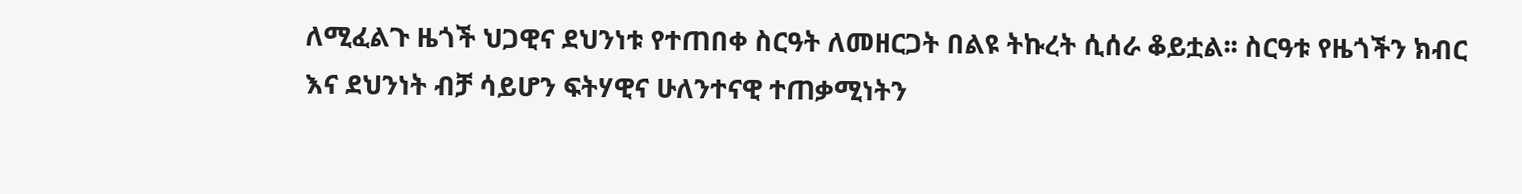ለሚፈልጉ ዜጎች ህጋዊና ደህንነቱ የተጠበቀ ስርዓት ለመዘርጋት በልዩ ትኩረት ሲሰራ ቆይቷል፡፡ ስርዓቱ የዜጎችን ክብር እና ደህንነት ብቻ ሳይሆን ፍትሃዊና ሁለንተናዊ ተጠቃሚነትን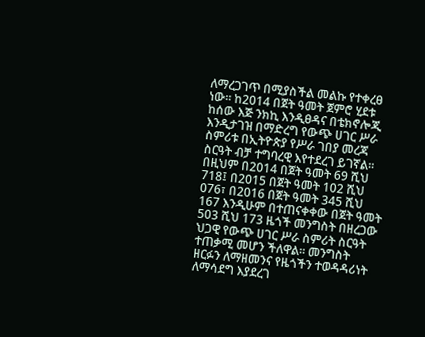ለማረጋገጥ በሚያስችል መልኩ የተቀረፀ ነው፡፡ ከ2014 በጀት ዓመት ጀምሮ ሂደቱ ከሰው እጅ ንክኪ እንዲፀዳና በቴክኖሎጂ እንዲታገዝ በማድረግ የውጭ ሀገር ሥራ ስምሪቱ በኢትዮጵያ የሥራ ገበያ መረጃ ስርዓት ብቻ ተግባረዊ እየተደረገ ይገኛል፡፡ በዚህም በ2014 በጀት ዓመት 69 ሺህ 718፤ በ2015 በጀት ዓመት 102 ሺህ 076፣ በ2016 በጀት ዓመት 345 ሺህ 167 እንዲሁም በተጠናቀቀው በጀት ዓመት 503 ሺህ 173 ዜጎች መንግስት በዘረጋው ህጋዊ የውጭ ሀገር ሥራ ስምሪት ስርዓት ተጠቃሚ መሆን ችለዋል፡፡ መንግስት ዘርፉን ለማዘመንና የዜጎችን ተወዳዳሪነት ለማሳደግ እያደረገ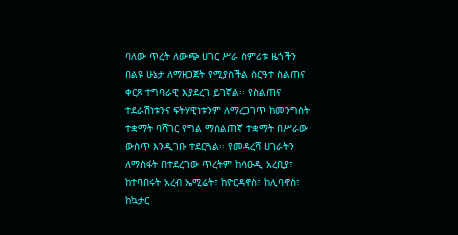ባለው ጥረት ለውጭ ሀገር ሥራ ስምሪቱ ዜጎችን በልዩ ሁኔታ ለማዘጋጀት የሚያስችል ስርዓተ ስልጠና ቀርጾ ተግባራዊ እያደረገ ይገኛል፡፡ የስልጠና ተደራሽነቱንና ፍትሃዊነቱንም ለማረጋገጥ ከመንግስት ተቋማት ባሻገር የግል ማሰልጠኛ ተቋማት በሥራው ውስጥ እንዲገቡ ተደርጓል፡፡ የመዳረሻ ሀገራትን ለማስፋት በተደረገው ጥረትም ከሳዑዲ አረቢያ፣ ከተባበሩት አረብ ኤሚሬት፣ ከዮርዳኖስ፣ ከሊባኖስ፣ ከኳታር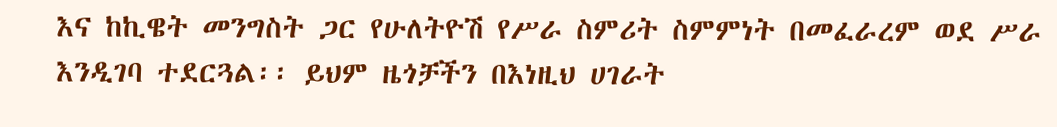እና ከኪዌት መንግስት ጋር የሁለትዮሽ የሥራ ስምሪት ስምምነት በመፈራረም ወደ ሥራ እንዲገባ ተደርጓል፡፡ ይህም ዜጎቻችን በእነዚህ ሀገራት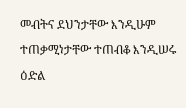መብትና ደህንታቸው እንዲሁም ተጠቃሚነታቸው ተጠብቆ እንዲሠሩ ዕድል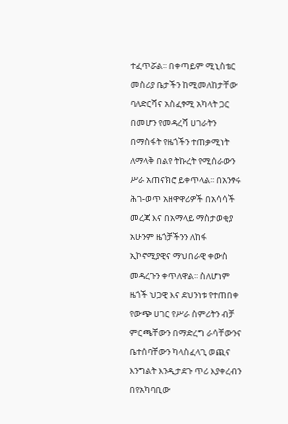ተፈጥሯል፡፡ በቀጣይም ሚኒስቴር መስሪያ ቤታችን ከሚመለከታቸው ባለድርሻና አስፈፃሚ አካላት ጋር በመሆን የመዳረሻ ሀገራትን በማስፋት የዜጎችን ተጠቃሚነት ለማላቅ በልየ ትኩረት የሚሰራውን ሥራ አጠናክሮ ይቀጥላል፡፡ በአንፃሩ ሕገ-ወጥ አዘዋዋሪዎች በአሳሳች መረጃ እና በአማላይ ማስታወቂያ አሁንም ዜጎቻችንን ለከፋ ኢኮኖሚያዊና ማህበራዊ ቀውስ መዳረጉን ቀጥለዋል፡፡ ስለሆነም ዜጎች ህጋዊ እና ደህንነቱ የተጠበቀ የውጭ ሀገር የሥራ ስምሪትን ብቻ ምርጫቸውን በማድረግ ራሳቸውንና ቤተሰባቸውን ካላስፈላጊ ወጪና እንግልት እንዲታደጉ ጥሪ እያቀረብን በየአካባቢው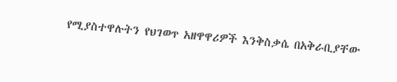የሚያስተዋሉትን የህገወጥ አዘዋዋሪዎች እንቅስቃሴ በአቅራቢያቸው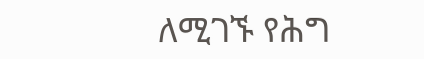ለሚገኙ የሕግ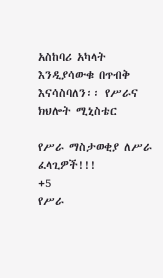አስከባሪ አካላት እንዲያሳውቁ በጥብቅ እናሳስባለን፡፡ የሥራና ክህሎት ሚኒስቴር

የሥራ ማስታወቂያ ለሥራ ፈላጊዎች!!!
+5
የሥራ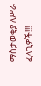ማስታወቂያ ለሥራ ፈላጊዎች!!!